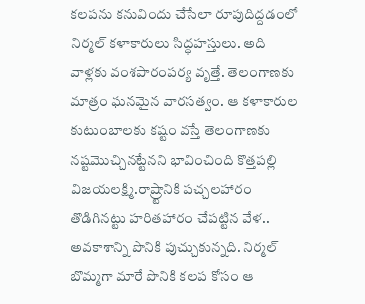కలపను కనువిందు చేసేలా రూపుదిద్దడంలో నిర్మల్ కళాకారులు సిద్ధహస్తులు. అది వాళ్లకు వంశపారంపర్య వృత్తే. తెలంగాణకు మాత్రం ఘనమైన వారసత్వం. ఆ కళాకారుల కుటుంబాలకు కష్టం వస్తే తెలంగాణకు నష్టమొచ్చినట్టేనని భావించింది కొత్తపల్లి విజయలక్ష్మి.రాష్ర్టానికి పచ్చలహారం తొడిగినట్టు హరితహారం చేపట్టిన వేళ.. అవకాశాన్ని పొనికి పుచ్చుకున్నది. నిర్మల్ బొమ్మగా మారే పొనికి కలప కోసం ఆ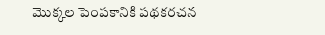మొక్కల పెంపకానికి పథకరచన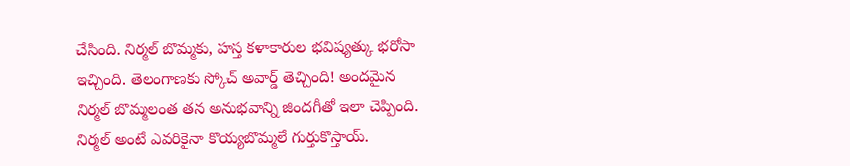చేసింది. నిర్మల్ బొమ్మకు, హస్త కళాకారుల భవిష్యత్కు భరోసా ఇచ్చింది. తెలంగాణకు స్కోచ్ అవార్డ్ తెచ్చింది! అందమైన నిర్మల్ బొమ్మలంత తన అనుభవాన్ని జిందగీతో ఇలా చెప్పింది.
నిర్మల్ అంటే ఎవరికైనా కొయ్యబొమ్మలే గుర్తుకొస్తాయ్.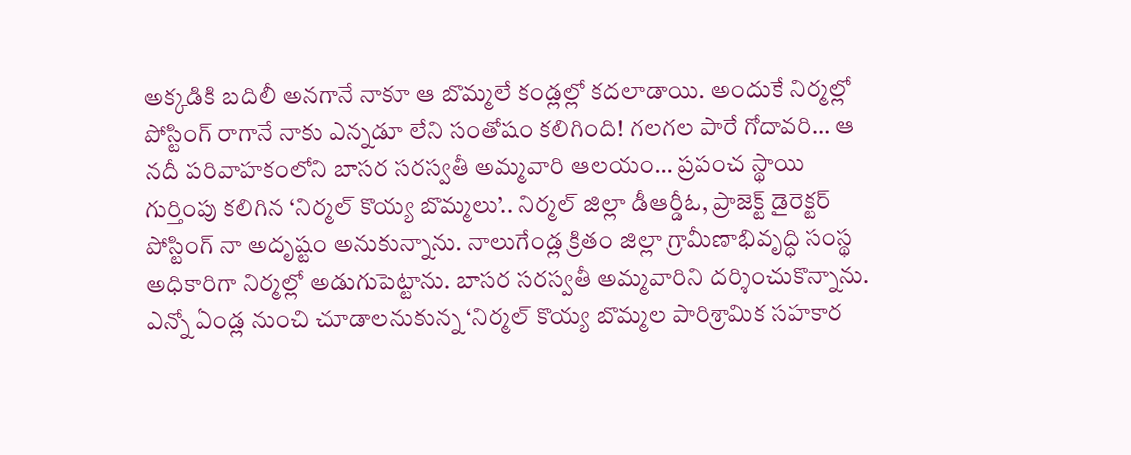అక్కడికి బదిలీ అనగానే నాకూ ఆ బొమ్మలే కండ్లల్లో కదలాడాయి. అందుకే నిర్మల్లో పోస్టింగ్ రాగానే నాకు ఎన్నడూ లేని సంతోషం కలిగింది! గలగల పారే గోదావరి… ఆ నదీ పరివాహకంలోని బాసర సరస్వతీ అమ్మవారి ఆలయం… ప్రపంచ స్థాయి గుర్తింపు కలిగిన ‘నిర్మల్ కొయ్య బొమ్మలు’.. నిర్మల్ జిల్లా డీఆర్డీఓ, ప్రాజెక్ట్ డైరెక్టర్ పోస్టింగ్ నా అదృష్టం అనుకున్నాను. నాలుగేండ్ల క్రితం జిల్లా గ్రామీణాభివృద్ధి సంస్థ అధికారిగా నిర్మల్లో అడుగుపెట్టాను. బాసర సరస్వతీ అమ్మవారిని దర్శించుకొన్నాను.
ఎన్నో ఏండ్ల నుంచి చూడాలనుకున్న ‘నిర్మల్ కొయ్య బొమ్మల పారిశ్రామిక సహకార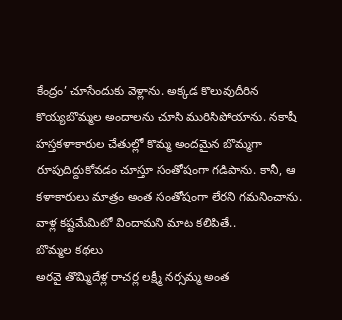కేంద్రం’ చూసేందుకు వెళ్లాను. అక్కడ కొలువుదీరిన కొయ్యబొమ్మల అందాలను చూసి మురిసిపోయాను. నకాషీ హస్తకళాకారుల చేతుల్లో కొమ్మ అందమైన బొమ్మగా రూపుదిద్దుకోవడం చూస్తూ సంతోషంగా గడిపాను. కానీ, ఆ కళాకారులు మాత్రం అంత సంతోషంగా లేరని గమనించాను. వాళ్ల కష్టమేమిటో విందామని మాట కలిపితే..
బొమ్మల కథలు
అరవై తొమ్మిదేళ్ల రాచర్ల లక్ష్మీ నర్సమ్మ అంత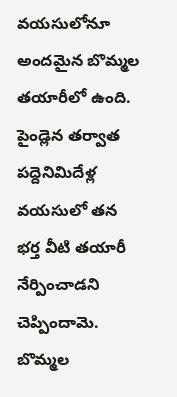వయసులోనూ అందమైన బొమ్మల తయారీలో ఉంది. పైండ్లెన తర్వాత పద్దెనిమిదేళ్ల వయసులో తన భర్త వీటి తయారీ నేర్పించాడని చెప్పిందామె. బొమ్మల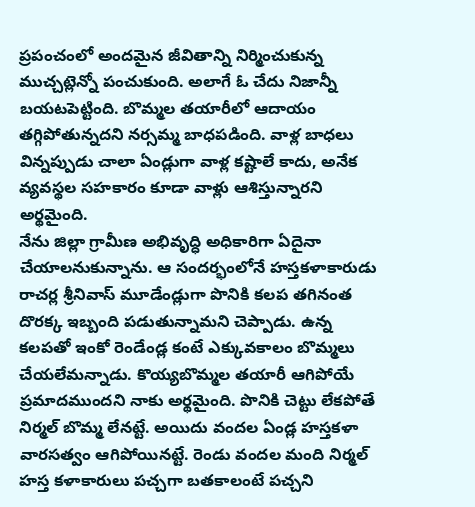ప్రపంచంలో అందమైన జీవితాన్ని నిర్మించుకున్న ముచ్చట్లెన్నో పంచుకుంది. అలాగే ఓ చేదు నిజాన్నీ బయటపెట్టింది. బొమ్మల తయారీలో ఆదాయం తగ్గిపోతున్నదని నర్సమ్మ బాధపడింది. వాళ్ల బాధలు విన్నప్పుడు చాలా ఏండ్లుగా వాళ్ల కష్టాలే కాదు, అనేక వ్యవస్థల సహకారం కూడా వాళ్లు ఆశిస్తున్నారని అర్థమైంది.
నేను జిల్లా గ్రామీణ అభివృద్ధి అధికారిగా ఏదైనా చేయాలనుకున్నాను. ఆ సందర్భంలోనే హస్తకళాకారుడు రాచర్ల శ్రీనివాస్ మూడేండ్లుగా పొనికి కలప తగినంత దొరక్క ఇబ్బంది పడుతున్నామని చెప్పాడు. ఉన్న కలపతో ఇంకో రెండేండ్ల కంటే ఎక్కువకాలం బొమ్మలు చేయలేమన్నాడు. కొయ్యబొమ్మల తయారీ ఆగిపోయే ప్రమాదముందని నాకు అర్థమైంది. పొనికి చెట్టు లేకపోతే నిర్మల్ బొమ్మ లేనట్టే. అయిదు వందల ఏండ్ల హస్తకళా వారసత్వం ఆగిపోయినట్టే. రెండు వందల మంది నిర్మల్ హస్త కళాకారులు పచ్చగా బతకాలంటే పచ్చని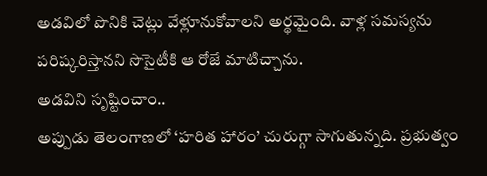అడవిలో పొనికి చెట్లు వేళ్లూనుకోవాలని అర్థమైంది. వాళ్ల సమస్యను పరిష్కరిస్తానని సొసైటీకి ఆ రోజే మాటిచ్చాను.
అడవిని సృష్టించాం..
అప్పుడు తెలంగాణలో ‘హరిత హారం’ చురుగ్గా సాగుతున్నది. ప్రభుత్వం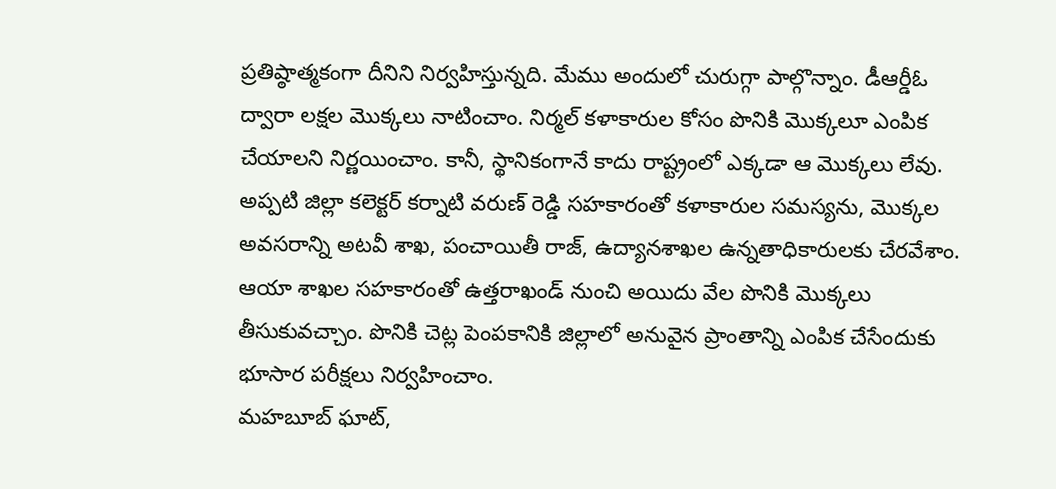ప్రతిష్ఠాత్మకంగా దీనిని నిర్వహిస్తున్నది. మేము అందులో చురుగ్గా పాల్గొన్నాం. డీఆర్డీఓ ద్వారా లక్షల మొక్కలు నాటించాం. నిర్మల్ కళాకారుల కోసం పొనికి మొక్కలూ ఎంపిక చేయాలని నిర్ణయించాం. కానీ, స్థానికంగానే కాదు రాష్ట్రంలో ఎక్కడా ఆ మొక్కలు లేవు. అప్పటి జిల్లా కలెక్టర్ కర్నాటి వరుణ్ రెడ్డి సహకారంతో కళాకారుల సమస్యను, మొక్కల అవసరాన్ని అటవీ శాఖ, పంచాయితీ రాజ్, ఉద్యానశాఖల ఉన్నతాధికారులకు చేరవేశాం. ఆయా శాఖల సహకారంతో ఉత్తరాఖండ్ నుంచి అయిదు వేల పొనికి మొక్కలు తీసుకువచ్చాం. పొనికి చెట్ల పెంపకానికి జిల్లాలో అనువైన ప్రాంతాన్ని ఎంపిక చేసేందుకు భూసార పరీక్షలు నిర్వహించాం.
మహబూబ్ ఘాట్,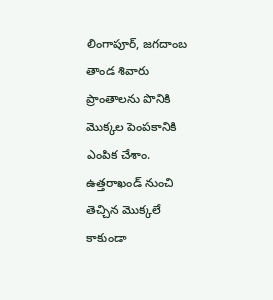లింగాపూర్, జగదాంబ తాండ శివారు ప్రాంతాలను పొనికి మొక్కల పెంపకానికి ఎంపిక చేశాం. ఉత్తరాఖండ్ నుంచి తెచ్చిన మొక్కలే కాకుండా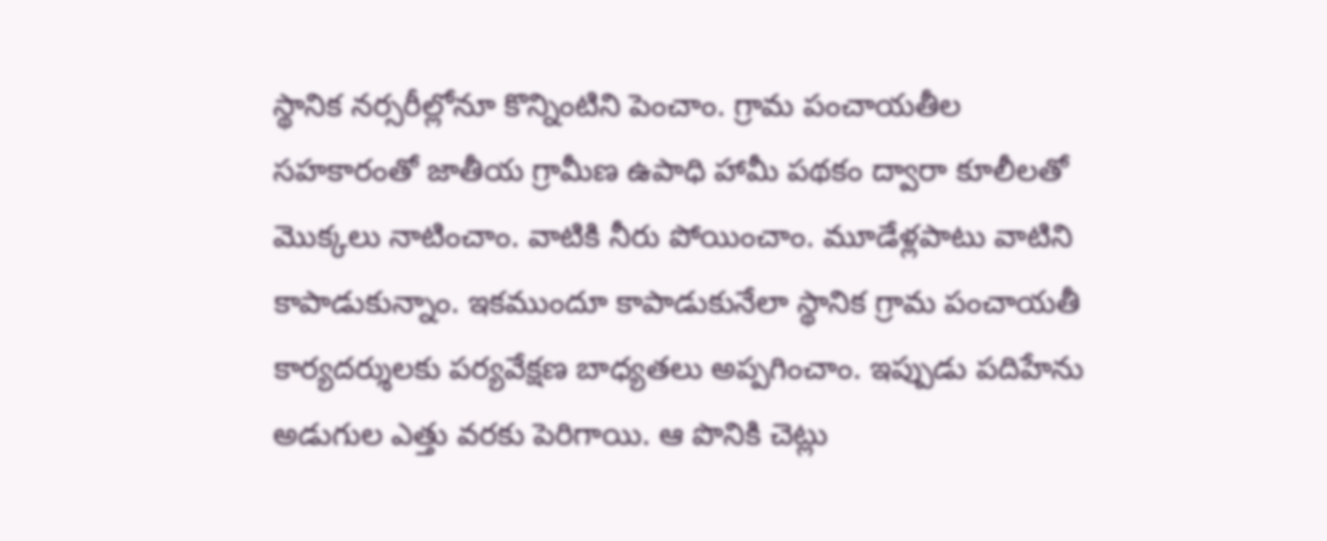స్థానిక నర్సరీల్లోనూ కొన్నింటిని పెంచాం. గ్రామ పంచాయతీల సహకారంతో జాతీయ గ్రామీణ ఉపాధి హామీ పథకం ద్వారా కూలీలతో మొక్కలు నాటించాం. వాటికి నీరు పోయించాం. మూడేళ్లపాటు వాటిని కాపాడుకున్నాం. ఇకముందూ కాపాడుకునేలా స్థానిక గ్రామ పంచాయతీ కార్యదర్శులకు పర్యవేక్షణ బాధ్యతలు అప్పగించాం. ఇప్పుడు పదిహేను అడుగుల ఎత్తు వరకు పెరిగాయి. ఆ పొనికి చెట్లు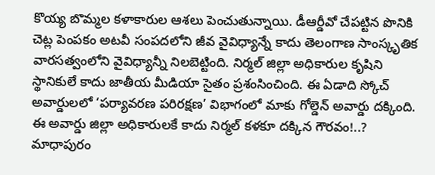కొయ్య బొమ్మల కళాకారుల ఆశలు పెంచుతున్నాయి. డీఆర్డీవో చేపట్టిన పొనికి చెట్ల పెంపకం అటవీ సంపదలోని జీవ వైవిధ్యాన్నే కాదు తెలంగాణ సాంస్కృతిక వారసత్వంలోని వైవిధ్యాన్నీ నిలబెట్టింది. నిర్మల్ జిల్లా అధికారుల కృషిని స్థానికులే కాదు జాతీయ మీడియా సైతం ప్రశంసించింది. ఈ ఏడాది స్కోచ్ అవార్డులలో ‘పర్యావరణ పరిరక్షణ’ విభాగంలో మాకు గోల్డెన్ అవార్డు దక్కింది. ఈ అవార్డు జిల్లా అధికారులకే కాదు నిర్మల్ కళకూ దక్కిన గౌరవం!..? మాధాపురం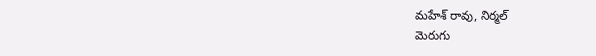మహేశ్ రావు, నిర్మల్
మెరుగు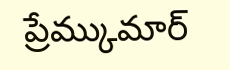ప్రేమ్కుమార్